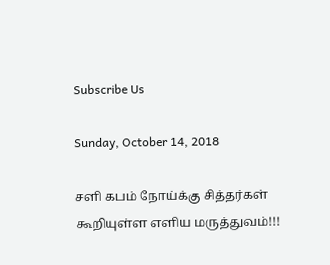Subscribe Us

Sunday, October 14, 2018

சளி கபம் நோய்க்கு சித்தர்கள் கூறியுள்ள எளிய மருத்துவம்!!!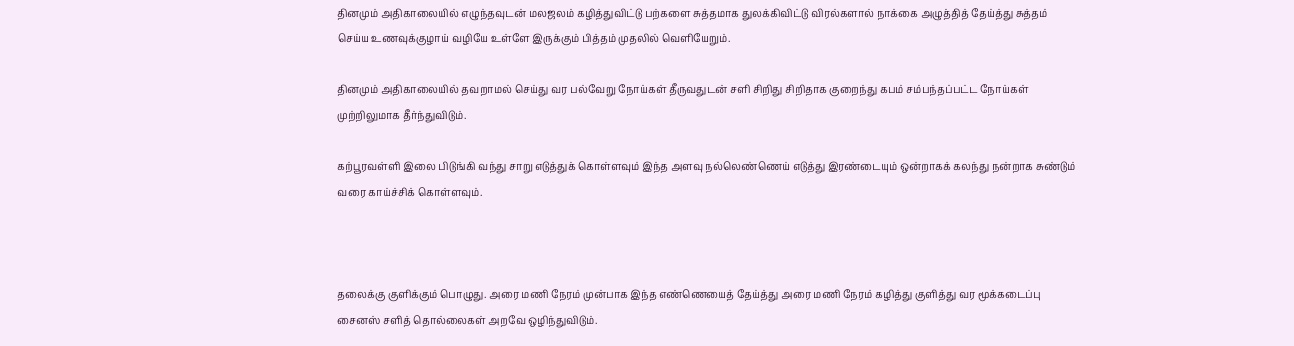தினமும் அதிகாலையில் எழுந்தவுடன் மலஜலம் கழித்துவிட்டு பற்களை சுத்தமாக துலக்கிவிட்டு விரல்களால் நாக்கை அழுத்தித் தேய்த்து சுத்தம் செய்ய உணவுக்குழாய் வழியே உள்ளே இருக்கும் பித்தம் முதலில் வெளியேறும்.

தினமும் அதிகாலையில் தவறாமல் செய்து வர பல்வேறு நோய்கள் தீருவதுடன் சளி சிறிது சிறிதாக குறைந்து கபம் சம்பந்தப்பட்ட நோய்கள் முற்றிலுமாக தீர்ந்துவிடும்.

கற்பூரவள்ளி இலை பிடுங்கி வந்து சாறு எடுத்துக் கொள்ளவும் இந்த அளவு நல்லெண்ணெய் எடுத்து இரண்டையும் ஒன்றாகக் கலந்து நன்றாக சுண்டும் வரை காய்ச்சிக் கொள்ளவும்.



தலைக்கு குளிக்கும் பொழுது. அரை மணி நேரம் முன்பாக இந்த எண்ணெயைத் தேய்த்து அரை மணி நேரம் கழித்து குளித்து வர மூக்கடைப்பு சைனஸ் சளித் தொல்லைகள் அறவே ஒழிந்துவிடும்.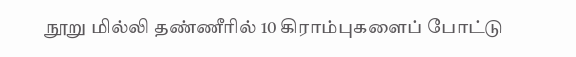நூறு மில்லி தண்ணீரில் 10 கிராம்புகளைப் போட்டு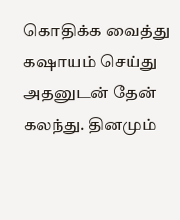கொதிக்க வைத்து கஷாயம் செய்து அதனுடன் தேன் கலந்து. தினமும்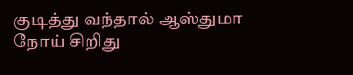குடித்து வந்தால் ஆஸ்துமா நோய் சிறிது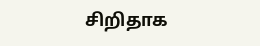சிறிதாக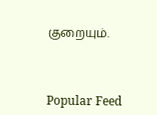குறையும்.



Popular Feed